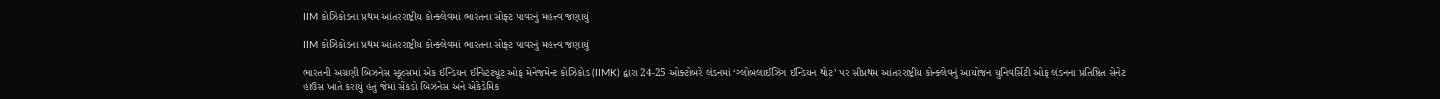IIM કોઝિકોડના પ્રથમ આંતરરાષ્ટ્રીય કોન્ક્લેવમાં ભારતના સોફ્ટ પાવરનું મહત્ત્વ જણાયું

IIM કોઝિકોડના પ્રથમ આંતરરાષ્ટ્રીય કોન્ક્લેવમાં ભારતના સોફ્ટ પાવરનું મહત્ત્વ જણાયું

ભારતની અગ્રણી બિઝનેસ સ્કૂલ્સમાં એક ઈન્ડિયન ઈન્સ્ટિટ્યૂટ ઓફ મેનેજમેન્ટ કોઝિકોડ (IIMK) દ્વારા 24-25 ઓક્ટોબરે લંડનમાં ‘ગ્લોબલાઈઝિંગ ઈન્ડિયન થોટ’ પર સૌપ્રથમ આંતરરાષ્ટ્રીય કોન્ક્લેવનું આયોજન યુનિવર્સિટી ઓફ લંડનના પ્રતિષ્ઠિત સેનેટ હાઉસ ખાતે કરાયું હતું જેમાં સેંકડો બિઝનેસ અને એકેડેમિક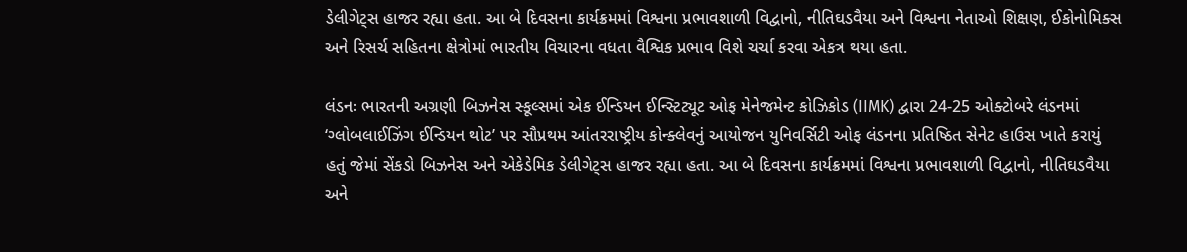ડેલીગેટ્સ હાજર રહ્યા હતા. આ બે દિવસના કાર્યક્રમમાં વિશ્વના પ્રભાવશાળી વિદ્વાનો, નીતિઘડવૈયા અને વિશ્વના નેતાઓ શિક્ષણ, ઈકોનોમિક્સ અને રિસર્ચ સહિતના ક્ષેત્રોમાં ભારતીય વિચારના વધતા વૈશ્વિક પ્રભાવ વિશે ચર્ચા કરવા એકત્ર થયા હતા.

લંડનઃ ભારતની અગ્રણી બિઝનેસ સ્કૂલ્સમાં એક ઈન્ડિયન ઈન્સ્ટિટ્યૂટ ઓફ મેનેજમેન્ટ કોઝિકોડ (IIMK) દ્વારા 24-25 ઓક્ટોબરે લંડનમાં ‘ગ્લોબલાઈઝિંગ ઈન્ડિયન થોટ’ પર સૌપ્રથમ આંતરરાષ્ટ્રીય કોન્ક્લેવનું આયોજન યુનિવર્સિટી ઓફ લંડનના પ્રતિષ્ઠિત સેનેટ હાઉસ ખાતે કરાયું હતું જેમાં સેંકડો બિઝનેસ અને એકેડેમિક ડેલીગેટ્સ હાજર રહ્યા હતા. આ બે દિવસના કાર્યક્રમમાં વિશ્વના પ્રભાવશાળી વિદ્વાનો, નીતિઘડવૈયા અને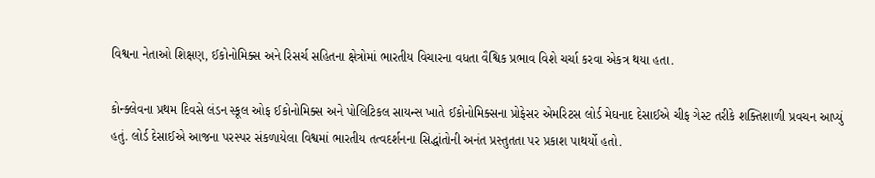વિશ્વના નેતાઓ શિક્ષણ, ઈકોનોમિક્સ અને રિસર્ચ સહિતના ક્ષેત્રોમાં ભારતીય વિચારના વધતા વૈશ્વિક પ્રભાવ વિશે ચર્ચા કરવા એકત્ર થયા હતા.

કોન્ક્લેવના પ્રથમ દિવસે લંડન સ્કૂલ ઓફ ઈકોનોમિક્સ અને પોલિટિકલ સાયન્સ ખાતે ઈકોનોમિક્સના પ્રોફેસર એમરિટસ લોર્ડ મેઘનાદ દેસાઈએ ચીફ ગેસ્ટ તરીકે શક્તિશાળી પ્રવચન આપ્યું હતું. લોર્ડ દેસાઈએ આજના પરસ્પર સંકળાયેલા વિશ્વમાં ભારતીય તત્વદર્શનના સિદ્ધાંતોની અનંત પ્રસ્તુતતા પર પ્રકાશ પાથર્યો હતો.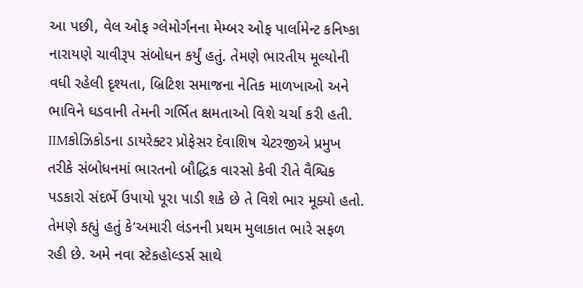આ પછી, વેલ ઓફ ગ્લેમોર્ગનના મેમ્બર ઓફ પાર્લામેન્ટ કનિષ્કા નારાયણે ચાવીરૂપ સંબોધન કર્યું હતું. તેમણે ભારતીય મૂલ્યોની વધી રહેલી દૃશ્યતા, બ્રિટિશ સમાજના નેતિક માળખાઓ અને ભાવિને ઘડવાની તેમની ગર્ભિત ક્ષમતાઓ વિશે ચર્ચા કરી હતી. IIMકોઝિકોડના ડાયરેક્ટર પ્રોફેસર દેવાશિષ ચેટરજીએ પ્રમુખ તરીકે સંબોધનમાં ભારતનો બૌદ્ધિક વારસો કેવી રીતે વૈશ્વિક પડકારો સંદર્ભે ઉપાયો પૂરા પાડી શકે છે તે વિશે ભાર મૂક્યો હતો. તેમણે કહ્યું હતું કે‘અમારી લંડનની પ્રથમ મુલાકાત ભારે સફળ રહી છે. અમે નવા સ્ટેકહોલ્ડર્સ સાથે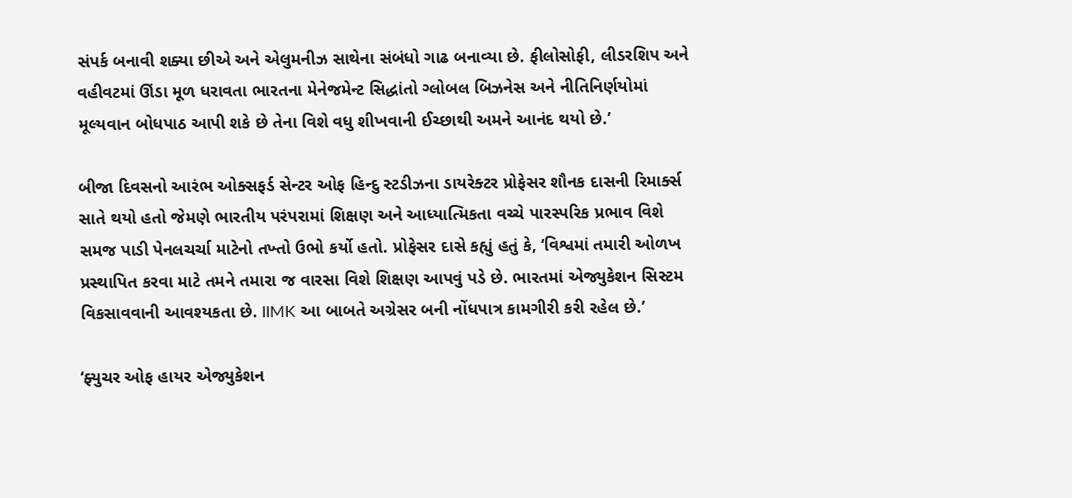સંપર્ક બનાવી શક્યા છીએ અને એલુમનીઝ સાથેના સંબંધો ગાઢ બનાવ્યા છે. ફીલોસોફી, લીડરશિપ અને વહીવટમાં ઊંડા મૂળ ધરાવતા ભારતના મેનેજમેન્ટ સિદ્ધાંતો ગ્લોબલ બિઝનેસ અને નીતિનિર્ણયોમાં મૂલ્યવાન બોધપાઠ આપી શકે છે તેના વિશે વધુ શીખવાની ઈચ્છાથી અમને આનંદ થયો છે.’

બીજા દિવસનો આરંભ ઓક્સફર્ડ સેન્ટર ઓફ હિન્દુ સ્ટડીઝના ડાયરેક્ટર પ્રોફેસર શૌનક દાસની રિમાર્ક્સ સાતે થયો હતો જેમણે ભારતીય પરંપરામાં શિક્ષણ અને આધ્યાત્મિકતા વચ્ચે પારસ્પરિક પ્રભાવ વિશે સમજ પાડી પેનલચર્ચા માટેનો તખ્તો ઉભો કર્યો હતો. પ્રોફેસર દાસે કહ્યું હતું કે, ‘વિશ્વમાં તમારી ઓળખ પ્રસ્થાપિત કરવા માટે તમને તમારા જ વારસા વિશે શિક્ષણ આપવું પડે છે. ભારતમાં એજ્યુકેશન સિસ્ટમ વિકસાવવાની આવશ્યકતા છે. IIMK આ બાબતે અગ્રેસર બની નોંધપાત્ર કામગીરી કરી રહેલ છે.’

‘ફ્યુચર ઓફ હાયર એજ્યુકેશન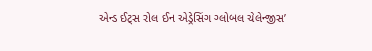એન્ડ ઈટ્સ રોલ ઈન એડ્રેસિંગ ગ્લોબલ ચેલેન્જીસ’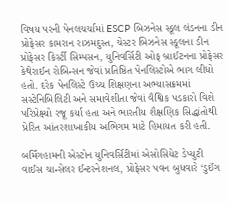વિષય પરની પેનલચર્ચામાં ESCP બિઝનેસ સ્કૂલ લંડનના ડીન પ્રોફેસર કામરાન રાઝમદુસ્ત, ચેસ્ટર બિઝનેસ સ્કૂલના ડીન પ્રોફેસર કિર્સ્ટી સિમ્પસન, યુનિવર્સિટી ઓફ બ્રાઈટનના પ્રોફેસર કેથેરાઈન રોબિન્સન જેવાં પ્રતિષ્ઠિત પેનલિસ્ટોએ ભાગ લીધો હતો. દરેક પેનલિસ્ટે ઉચ્ચ શિક્ષણના અભ્યાસક્રમમાં સસ્ટેનિબિલિટી અને સમાવેશીતા જેવાં વૈશ્વિક પડકારો વિશે પરિપ્રેક્ષ્યો રજૂ કર્યા હતા અને ભારતીય શૈક્ષણિક સિદ્ધાંતોથી પ્રેરિત આંતરશાખાકીય અભિગમ માટે હિમાયત કરી હતી.

બર્મિંગહામની એસ્ટોન યુનિવર્સિટીમાં એસોસિયેટ ડેપ્યુટી વાઈસ ચાન્સેલર ઈન્ટરનેશનલ, પ્રોફેસર પવન બુધવારે ‘ડુઈંગ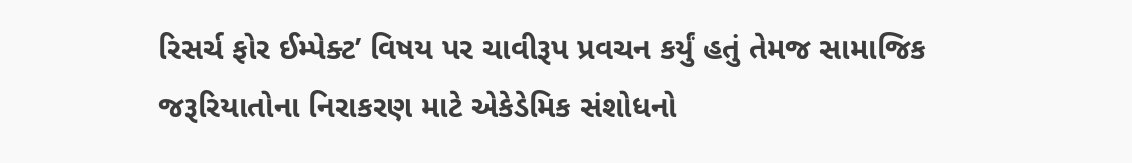રિસર્ચ ફોર ઈમ્પેક્ટ’ વિષય પર ચાવીરૂપ પ્રવચન કર્યું હતું તેમજ સામાજિક જરૂરિયાતોના નિરાકરણ માટે એકેડેમિક સંશોધનો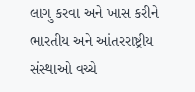લાગુ કરવા અને ખાસ કરીને ભારતીય અને આંતરરાષ્ટ્રીય સંસ્થાઓ વચ્ચે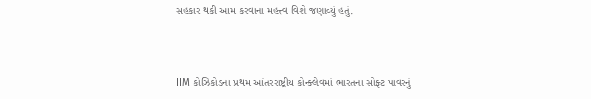સહકાર થકી આમ કરવાના મહત્ત્વ વિશે જણાવ્યું હતું.



IIM કોઝિકોડના પ્રથમ આંતરરાષ્ટ્રીય કોન્ક્લેવમાં ભારતના સોફ્ટ પાવરનું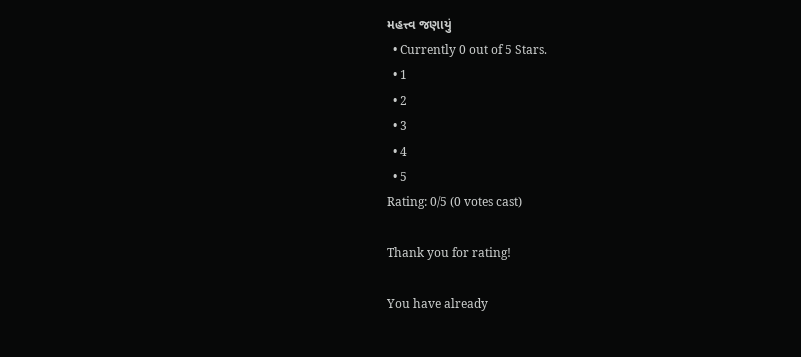મહત્ત્વ જણાયું
  • Currently 0 out of 5 Stars.
  • 1
  • 2
  • 3
  • 4
  • 5
Rating: 0/5 (0 votes cast)

Thank you for rating!

You have already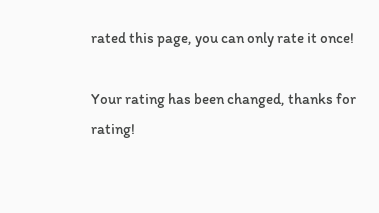rated this page, you can only rate it once!

Your rating has been changed, thanks for rating!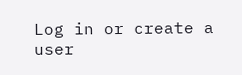Log in or create a user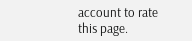account to rate this page.